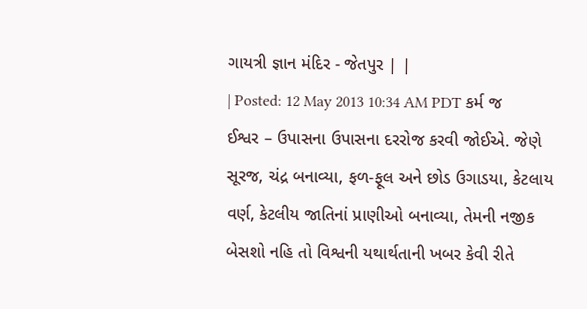ગાયત્રી જ્ઞાન મંદિર - જેતપુર | |
| Posted: 12 May 2013 10:34 AM PDT કર્મ જ ઈશ્વર – ઉપાસના ઉપાસના દરરોજ કરવી જોઈએ. જેણે સૂરજ, ચંદ્ર બનાવ્યા, ફળ-ફૂલ અને છોડ ઉગાડયા, કેટલાય વર્ણ, કેટલીય જાતિનાં પ્રાણીઓ બનાવ્યા, તેમની નજીક બેસશો નહિ તો વિશ્વની યથાર્થતાની ખબર કેવી રીતે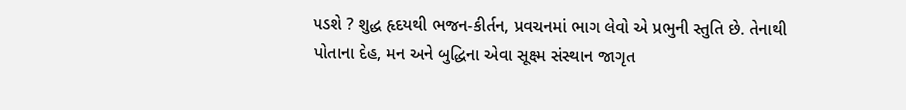૫ડશે ? શુદ્ધ હૃદયથી ભજન-કીર્તન, પ્રવચનમાં ભાગ લેવો એ પ્રભુની સ્તુતિ છે. તેનાથી પોતાના દેહ, મન અને બુદ્ધિના એવા સૂક્ષ્મ સંસ્થાન જાગૃત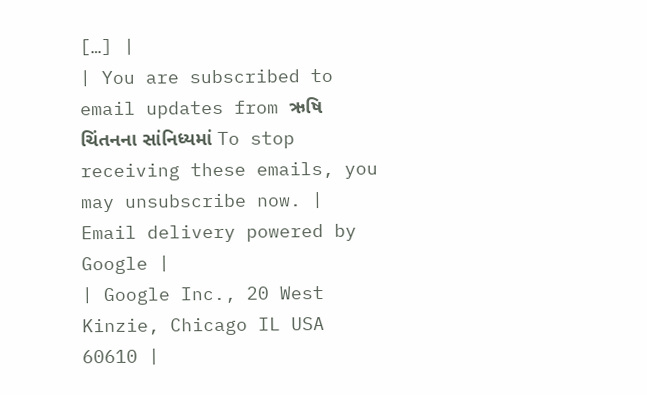[…] |
| You are subscribed to email updates from ઋષિ ચિંતનના સાંનિધ્યમાં To stop receiving these emails, you may unsubscribe now. | Email delivery powered by Google |
| Google Inc., 20 West Kinzie, Chicago IL USA 60610 |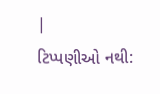|
ટિપ્પણીઓ નથી: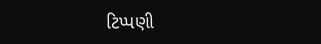ટિપ્પણી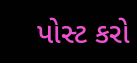પોસ્ટ કરો